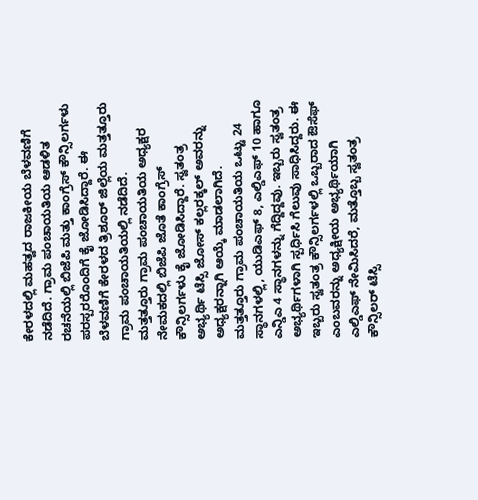ಕೇರಳದಲ್ಲಿ ಮಹತ್ವದ ರಾಜಕೀಯ ಬೆಳವಣಿಗೆ ನಡೆದಿದೆ. ಗ್ರಾಮ ಪಂಚಾಯತಿಯ ಆಡಳಿತ ರಚನೆಯಲ್ಲಿ ಬಿಜೆಪಿ ಮತ್ತು ಕಾಂಗ್ರೆಸ್ ಕೌನ್ಸಿಲರ್ಗಳು ಪರಸ್ಪರರೊಂದಿಗೆ ಕೈ ಜೋಡಿಸಿದ್ದಾರೆ. ಈ ಬೆಳವಣಿಗೆ ಕೇರಳದ ತ್ರಿಶೂರ್ ಜಿಲ್ಲೆಯ ಮತ್ತತ್ತೂರು ಗ್ರಾಮ ಪಂಚಾಯತಿಯಲ್ಲಿ ನಡೆದಿದೆ.
ಮತ್ತತ್ತೂರು ಗ್ರಾಮ ಪಂಚಾಯತಿಯ ಅಧ್ಯಕ್ಷರ ನೇಮಕದಲ್ಲಿ ಬಿಜೆಪಿ ಜೊತೆ ಕಾಂಗ್ರೆಸ್ ಕೌನ್ಸಿಲರ್ಗಳು ಕೈ ಜೋಡಿಸಿದ್ದಾರೆ. ಸ್ವತಂತ್ರ ಅಭ್ಯರ್ಥಿ ಟೆಸ್ಸಿ ಜೋಸ್ ಕಲ್ಲರಕ್ಕಲ್ ಅವರನ್ನು ಅಧ್ಯಕ್ಷರನ್ನಾಗಿ ಆಯ್ಕೆ ಮಾಡಲಾಗಿದೆ.
ಮತ್ತತ್ತೂರು ಗ್ರಾಮ ಪಂಚಾಯತಿಯ ಒಟ್ಟು 24 ಸ್ಥಾನಗಳಲ್ಲಿ, ಯುಡಿಎಫ್ 8, ಎಲ್ಡಿಎಫ್ 10 ಹಾಗೂ ಎನ್ಡಿಎ 4 ಸ್ಥಾನಗಳನ್ನು ಗೆದ್ದಿದ್ದವು. ಇಬ್ಬರು ಸ್ವತಂತ್ರ ಅಭ್ಯರ್ಥಿಗಳಾಗಿ ಸ್ಪರ್ಧಿಸಿ ಗೆಲುವು ಸಾಧಿಸಿದ್ದರು. ಈ ಇಬ್ಬರು ಸ್ವತಂತ್ರ ಕೌನ್ಸಿಲರ್ಗಳಲ್ಲಿ ಒಬ್ಬರಾದ ಔಸೆಫ್ ಎಂಬವರನ್ನು ಅಧ್ಯಕ್ಷೀಯ ಅಭ್ಯರ್ಥಿಯಾಗಿ ಎಲ್ಡಿಎಫ್ ನೇಮಿಸಿದರೆ, ಮತ್ತೊಬ್ಬ ಸ್ವತಂತ್ರ ಕೌನ್ಸಿಲರ್ ಟೆಸ್ಸಿ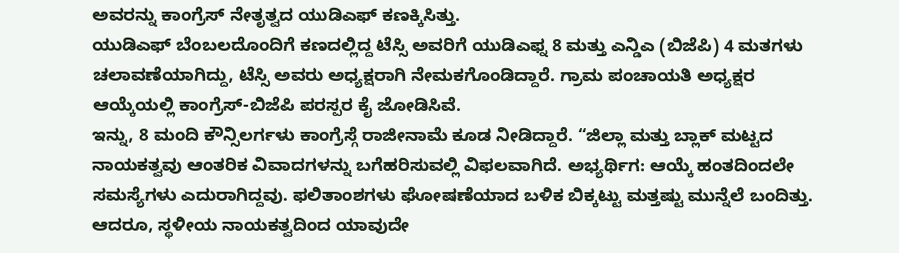ಅವರನ್ನು ಕಾಂಗ್ರೆಸ್ ನೇತೃತ್ವದ ಯುಡಿಎಫ್ ಕಣಕ್ಕಿಸಿತ್ತು.
ಯುಡಿಎಫ್ ಬೆಂಬಲದೊಂದಿಗೆ ಕಣದಲ್ಲಿದ್ದ ಟೆಸ್ಸಿ ಅವರಿಗೆ ಯುಡಿಎಫ್ನ 8 ಮತ್ತು ಎನ್ಡಿಎ (ಬಿಜೆಪಿ) 4 ಮತಗಳು ಚಲಾವಣೆಯಾಗಿದ್ದು, ಟೆಸ್ಸಿ ಅವರು ಅಧ್ಯಕ್ಷರಾಗಿ ನೇಮಕಗೊಂಡಿದ್ದಾರೆ. ಗ್ರಾಮ ಪಂಚಾಯತಿ ಅಧ್ಯಕ್ಷರ ಆಯ್ಕೆಯಲ್ಲಿ ಕಾಂಗ್ರೆಸ್-ಬಿಜೆಪಿ ಪರಸ್ಪರ ಕೈ ಜೋಡಿಸಿವೆ.
ಇನ್ನು, 8 ಮಂದಿ ಕೌನ್ಸಿಲರ್ಗಳು ಕಾಂಗ್ರೆಸ್ಗೆ ರಾಜೀನಾಮೆ ಕೂಡ ನೀಡಿದ್ದಾರೆ. “ಜಿಲ್ಲಾ ಮತ್ತು ಬ್ಲಾಕ್ ಮಟ್ಟದ ನಾಯಕತ್ವವು ಆಂತರಿಕ ವಿವಾದಗಳನ್ನು ಬಗೆಹರಿಸುವಲ್ಲಿ ವಿಫಲವಾಗಿದೆ. ಅಭ್ಯರ್ಥಿಗ: ಆಯ್ಕೆ ಹಂತದಿಂದಲೇ ಸಮಸ್ಯೆಗಳು ಎದುರಾಗಿದ್ದವು. ಫಲಿತಾಂಶಗಳು ಘೋಷಣೆಯಾದ ಬಳಿಕ ಬಿಕ್ಕಟ್ಟು ಮತ್ತಷ್ಟು ಮುನ್ನೆಲೆ ಬಂದಿತ್ತು. ಆದರೂ, ಸ್ಥಳೀಯ ನಾಯಕತ್ವದಿಂದ ಯಾವುದೇ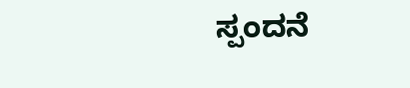ಸ್ಪಂದನೆ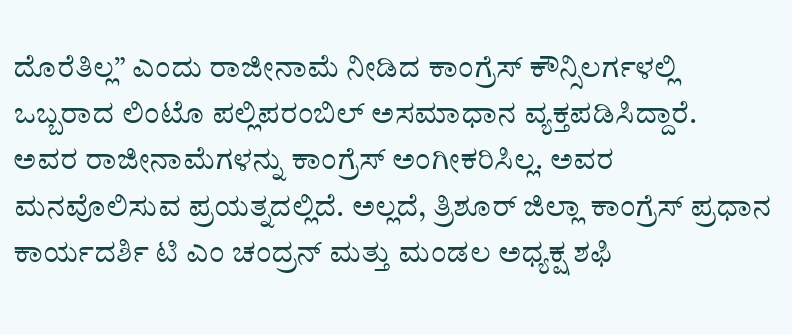ದೊರೆತಿಲ್ಲ” ಎಂದು ರಾಜೀನಾಮೆ ನೀಡಿದ ಕಾಂಗ್ರೆಸ್ ಕೌನ್ಸಿಲರ್ಗಳಲ್ಲಿ ಒಬ್ಬರಾದ ಲಿಂಟೊ ಪಲ್ಲಿಪರಂಬಿಲ್ ಅಸಮಾಧಾನ ವ್ಯಕ್ತಪಡಿಸಿದ್ದಾರೆ.
ಅವರ ರಾಜೀನಾಮೆಗಳನ್ನು ಕಾಂಗ್ರೆಸ್ ಅಂಗೀಕರಿಸಿಲ್ಲ. ಅವರ ಮನವೊಲಿಸುವ ಪ್ರಯತ್ನದಲ್ಲಿದೆ. ಅಲ್ಲದೆ, ತ್ರಿಶೂರ್ ಜಿಲ್ಲಾ ಕಾಂಗ್ರೆಸ್ ಪ್ರಧಾನ ಕಾರ್ಯದರ್ಶಿ ಟಿ ಎಂ ಚಂದ್ರನ್ ಮತ್ತು ಮಂಡಲ ಅಧ್ಯಕ್ಷ ಶಫಿ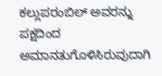ಕಲ್ಲುಪರಂಬಿಲ್ ಅವರನ್ನು ಪಕ್ಷದಿಂದ ಅಮಾನತುಗೊಳಿಸಿರುವುದಾಗಿ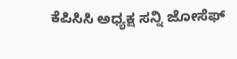ಕೆಪಿಸಿಸಿ ಅಧ್ಯಕ್ಷ ಸನ್ನಿ ಜೋಸೆಫ್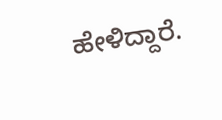ಹೇಳಿದ್ದಾರೆ.